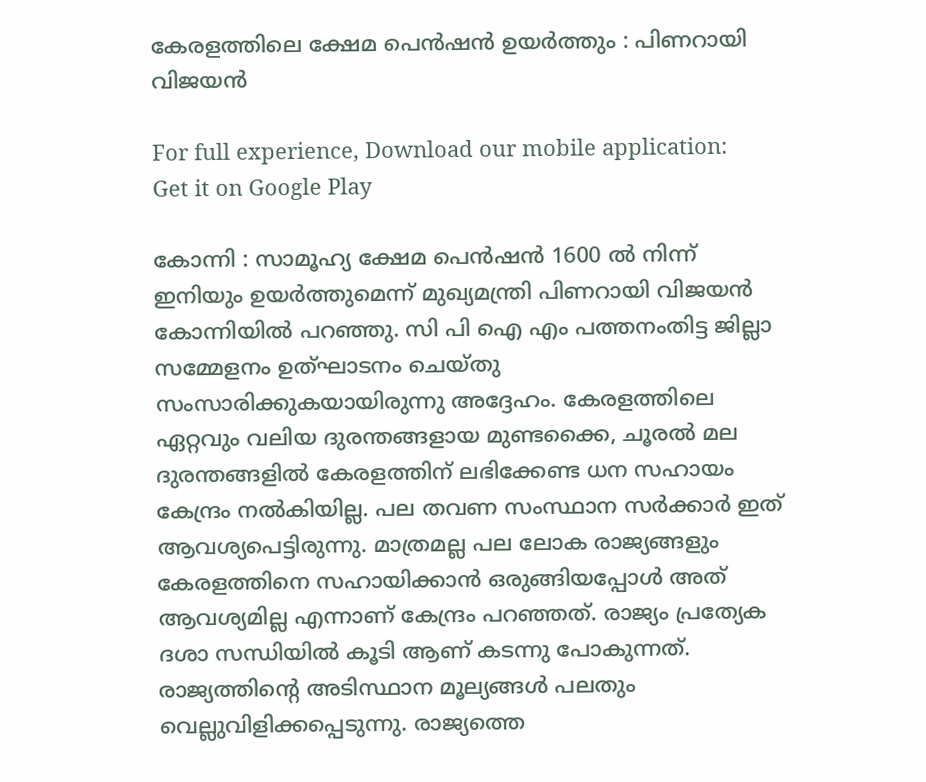കേരളത്തിലെ ക്ഷേമ പെൻഷൻ ഉയർത്തും : പിണറായി വിജയൻ

For full experience, Download our mobile application:
Get it on Google Play

കോന്നി : സാമൂഹ്യ ക്ഷേമ പെൻഷൻ 1600 ൽ നിന്ന് ഇനിയും ഉയർത്തുമെന്ന് മുഖ്യമന്ത്രി പിണറായി വിജയൻ കോന്നിയിൽ പറഞ്ഞു. സി പി ഐ എം പത്തനംതിട്ട ജില്ലാ സമ്മേളനം ഉത്ഘാടനം ചെയ്തു സംസാരിക്കുകയായിരുന്നു അദ്ദേഹം. കേരളത്തിലെ ഏറ്റവും വലിയ ദുരന്തങ്ങളായ മുണ്ടക്കൈ, ചൂരൽ മല ദുരന്തങ്ങളിൽ കേരളത്തിന് ലഭിക്കേണ്ട ധന സഹായം കേന്ദ്രം നൽകിയില്ല. പല തവണ സംസ്ഥാന സർക്കാർ ഇത്‌ ആവശ്യപെട്ടിരുന്നു. മാത്രമല്ല പല ലോക രാജ്യങ്ങളും കേരളത്തിനെ സഹായിക്കാൻ ഒരുങ്ങിയപ്പോൾ അത് ആവശ്യമില്ല എന്നാണ് കേന്ദ്രം പറഞ്ഞത്. രാജ്യം പ്രത്യേക ദശാ സന്ധിയിൽ കൂടി ആണ് കടന്നു പോകുന്നത്. രാജ്യത്തിന്റെ അടിസ്ഥാന മൂല്യങ്ങൾ പലതും വെല്ലുവിളിക്കപ്പെടുന്നു. രാജ്യത്തെ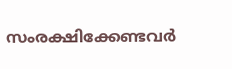സംരക്ഷിക്കേണ്ടവർ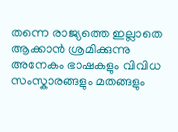തന്നെ രാജ്യത്തെ ഇല്ലാതെ ആക്കാൻ ശ്രമിക്കുന്നു അനേകം ഭാഷകളും വിവിധ സംസ്കാരങ്ങളും മതങ്ങളും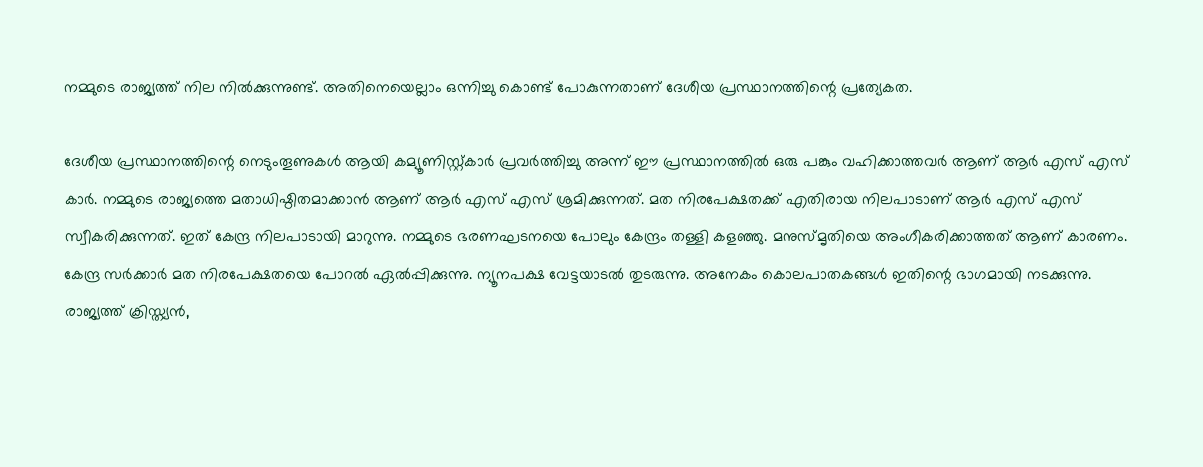നമ്മുടെ രാജ്യത്ത് നില നിൽക്കുന്നുണ്ട്. അതിനെയെല്ലാം ഒന്നിച്ചു കൊണ്ട് പോകുന്നതാണ് ദേശീയ പ്രസ്ഥാനത്തിന്റെ പ്രത്യേകത.

ദേശീയ പ്രസ്ഥാനത്തിന്റെ നെടുംതൂണുകൾ ആയി കമ്യൂണിസ്റ്റ്കാർ പ്രവർത്തിച്ചു അന്ന് ഈ പ്രസ്ഥാനത്തിൽ ഒരു പങ്കും വഹിക്കാത്തവർ ആണ് ആർ എസ് എസ് കാർ. നമ്മുടെ രാജ്യത്തെ മതാധിഷ്ഠിതമാക്കാൻ ആണ് ആർ എസ് എസ് ശ്രമിക്കുന്നത്. മത നിരപേക്ഷതക്ക് എതിരായ നിലപാടാണ് ആർ എസ് എസ് സ്വീകരിക്കുന്നത്. ഇത് കേന്ദ്ര നിലപാടായി മാറുന്നു. നമ്മുടെ ഭരണഘടനയെ പോലും കേന്ദ്രം തള്ളി കളഞ്ഞു. മനുസ്മൃതിയെ അംഗീകരിക്കാത്തത് ആണ് കാരണം. കേന്ദ്ര സർക്കാർ മത നിരപേക്ഷതയെ പോറൽ ഏൽപ്പിക്കുന്നു. ന്യൂനപക്ഷ വേട്ടയാടൽ തുടരുന്നു. അനേകം കൊലപാതകങ്ങൾ ഇതിന്റെ ഭാഗമായി നടക്കുന്നു. രാജ്യത്ത് ക്രിസ്ത്യൻ,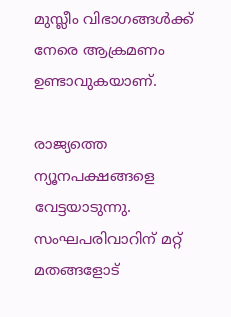മുസ്ലീം വിഭാഗങ്ങൾക്ക് നേരെ ആക്രമണം ഉണ്ടാവുകയാണ്.

രാജ്യത്തെ ന്യൂനപക്ഷങ്ങളെ വേട്ടയാടുന്നു. സംഘപരിവാറിന് മറ്റ് മതങ്ങളോട്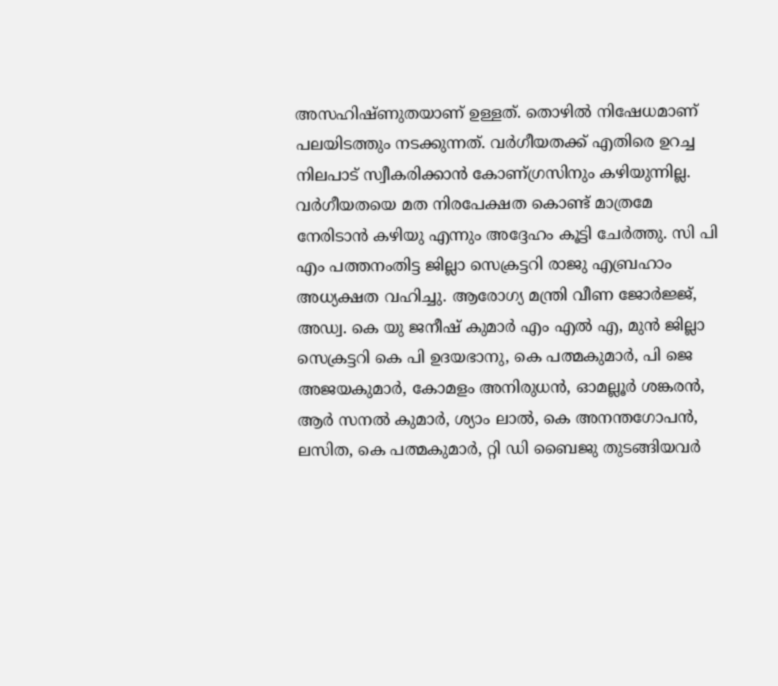അസഹിഷ്ണുതയാണ് ഉള്ളത്. തൊഴിൽ നിഷേധമാണ് പലയിടത്തും നടക്കുന്നത്. വർഗീയതക്ക് എതിരെ ഉറച്ച നിലപാട് സ്വീകരിക്കാൻ കോണ്ഗ്രസിനും കഴിയുന്നില്ല. വർഗീയതയെ മത നിരപേക്ഷത കൊണ്ട് മാത്രമേ നേരിടാൻ കഴിയു എന്നും അദ്ദേഹം കൂട്ടി ചേർത്തു. സി പി എം പത്തനംതിട്ട ജില്ലാ സെക്രട്ടറി രാജു എബ്രഹാം അധ്യക്ഷത വഹിച്ചു. ആരോഗ്യ മന്ത്രി വീണ ജോർജ്ജ്, അഡ്വ. കെ യു ജനീഷ് കുമാർ എം എൽ എ, മുൻ ജില്ലാ സെക്രട്ടറി കെ പി ഉദയഭാനു, കെ പത്മകുമാർ, പി ജെ അജയകുമാർ, കോമളം അനിരുധൻ, ഓമല്ലൂർ ശങ്കരൻ, ആർ സനൽ കുമാർ, ശ്യാം ലാൽ, കെ അനന്തഗോപൻ, ലസിത, കെ പത്മകുമാർ, റ്റി ഡി ബൈജു തുടങ്ങിയവർ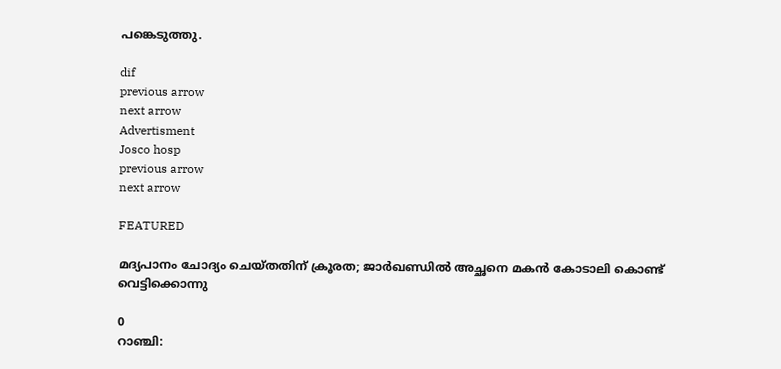പങ്കെടുത്തു.

dif
previous arrow
next arrow
Advertisment
Josco hosp
previous arrow
next arrow

FEATURED

മദ്യപാനം ചോദ്യം ചെയ്തതിന് ക്രൂരത; ജാർഖണ്ഡിൽ അച്ഛനെ മകൻ കോടാലി കൊണ്ട് വെട്ടിക്കൊന്നു

0
റാഞ്ചി: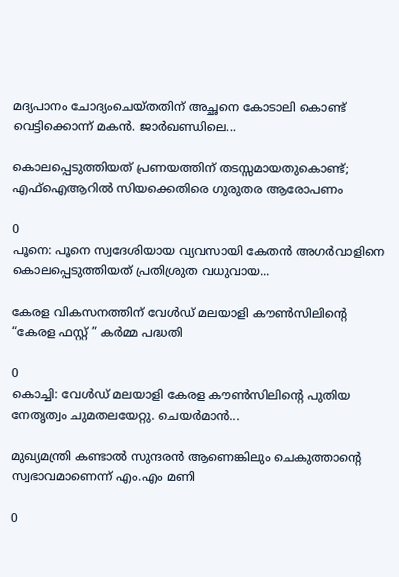മദ്യപാനം ചോദ്യംചെയ്തതിന് അച്ഛനെ കോടാലി കൊണ്ട് വെട്ടിക്കൊന്ന് മകന്‍. ജാര്‍ഖണ്ഡിലെ...

കൊലപ്പെടുത്തിയത് പ്രണയത്തിന് തടസ്സമായതുകൊണ്ട്; എഫ്‌ഐആറില്‍ സിയക്കെതിരെ ഗുരുതര ആരോപണം

0
പൂനെ: പൂനെ സ്വദേശിയായ വ്യവസായി കേതന്‍ അഗര്‍വാളിനെ കൊലപ്പെടുത്തിയത് പ്രതിശ്രുത വധുവായ...

കേരള വികസനത്തിന് വേൾഡ് മലയാളി കൗൺസിലിന്റെ  “കേരള ഫസ്റ്റ് ” കർമ്മ പദ്ധതി

0
കൊച്ചി: വേൾഡ് മലയാളി കേരള കൗൺസിലിന്റെ പുതിയ നേതൃത്വം ചുമതലയേറ്റു. ചെയർമാൻ...

മുഖ്യമന്ത്രി കണ്ടാല്‍ സുന്ദരന്‍ ആണെങ്കിലും ചെകുത്താന്റെ സ്വഭാവമാണെന്ന് എം.എം മണി

0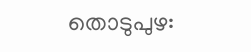തൊടുപുഴ: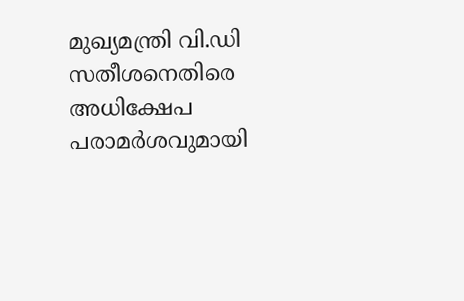മുഖ്യമന്ത്രി വി.ഡി സതീശനെതിരെ അധിക്ഷേപ പരാമര്‍ശവുമായി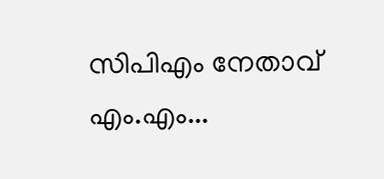സിപിഎം നേതാവ് എം.എം...